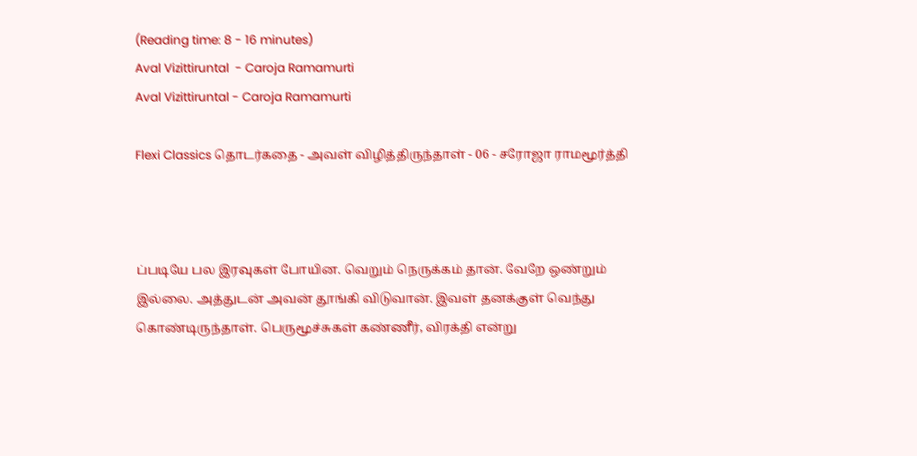(Reading time: 8 - 16 minutes)
Aval Vizittiruntal  - Caroja Ramamurti
Aval Vizittiruntal - Caroja Ramamurti

Flexi Classics தொடர்கதை - அவள் விழித்திருந்தாள் - 06 - சரோஜா ராமமூர்த்தி



ப்படியே பல இரவுகள் போயின. வெறும் நெருக்கம் தான். வேறே ஒண்றும் இல்லை. அத்துடன் அவன் தூங்கி விடுவான். இவள் தனக்குள் வெந்து கொண்டிருந்தாள். பெருமூச்சுகள் கண்ணீர், விரக்தி என்று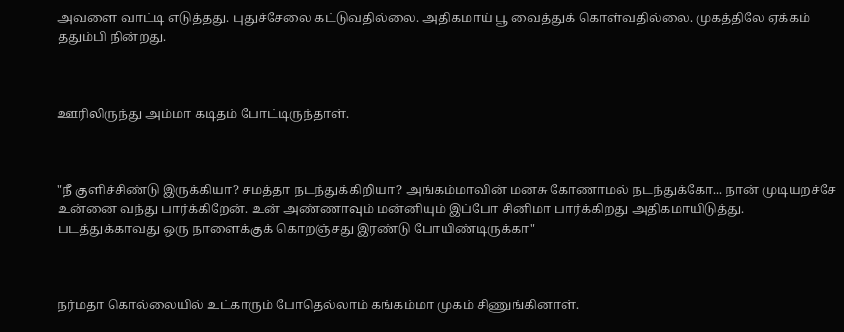அவளை வாட்டி எடுத்தது. புதுச்சேலை கட்டுவதில்லை. அதிகமாய் பூ வைத்துக் கொள்வதில்லை. முகத்திலே ஏக்கம் ததும்பி நின்றது.



ஊரிலிருந்து அம்மா கடிதம் போட்டிருந்தாள்.



"நீ குளிச்சிண்டு இருக்கியா? சமத்தா நடந்துக்கிறியா? அங்கம்மாவின் மனசு கோணாமல் நடந்துக்கோ... நான் முடியறச்சே உன்னை வந்து பார்க்கிறேன். உன் அண்ணாவும் மன்னியும் இப்போ சினிமா பார்க்கிறது அதிகமாயிடுத்து. படத்துக்காவது ஒரு நாளைக்குக் கொறஞ்சது இரண்டு போயிண்டிருக்கா"



நர்மதா கொல்லையில் உட்காரும் போதெல்லாம் கங்கம்மா முகம் சிணுங்கினாள்.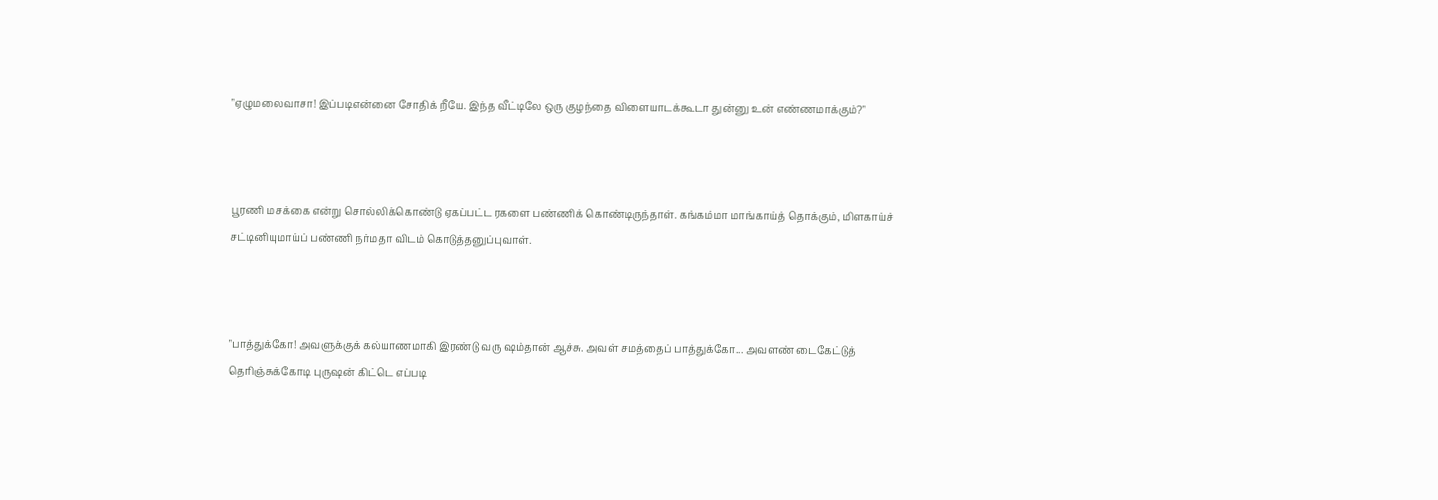"ஏழுமலைவாசா! இப்படிஎன்னை சோதிக் றீயே. இந்த வீட்டிலே ஒரு குழந்தை விளையாடக்கூடா துன்னு உன் எண்ணமாக்கும்?"



பூரணி மசக்கை என்று சொல்லிக்கொண்டு ஏகப்பட்ட ரகளை பண்ணிக் கொண்டிருந்தாள். கங்கம்மா மாங்காய்த் தொக்கும், மிளகாய்ச் சட்டினியுமாய்ப் பண்ணி நர்மதா விடம் கொடுத்தனுப்புவாள்.



"பாத்துக்கோ! அவளுக்குக் கல்யாணமாகி இரண்டு வரு ஷம்தான் ஆச்சு. அவள் சமத்தைப் பாத்துக்கோ... அவளண் டைகேட்டுத் தெரிஞ்சுக்கோடி புருஷன் கிட்டெ எப்படி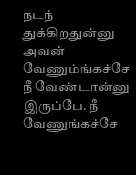நடந் துக்கிறதுன்னு அவன் வேணும்ங்கச்சே நீ வேண்டான்னு இருப்பே. நீ வேணுங்கச்சே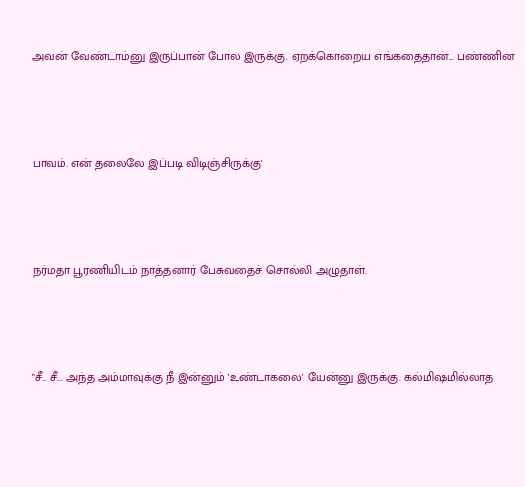அவன் வேண்டாம்னு இருப்பான் போல இருக்கு. ஏறக்கொறைய எங்கதைதான்... பண்ணின



பாவம். என் தலைலே இப்படி விடிஞ்சிருக்கு'



நர்மதா பூரணியிடம் நாத்தனார் பேசுவதைச் சொல்லி அழுதாள்.



"சீ.. சீ... அந்த அம்மாவுக்கு நீ இன்னும் 'உண்டாகலை' யேன்னு இருக்கு. கல்மிஷமில்லாத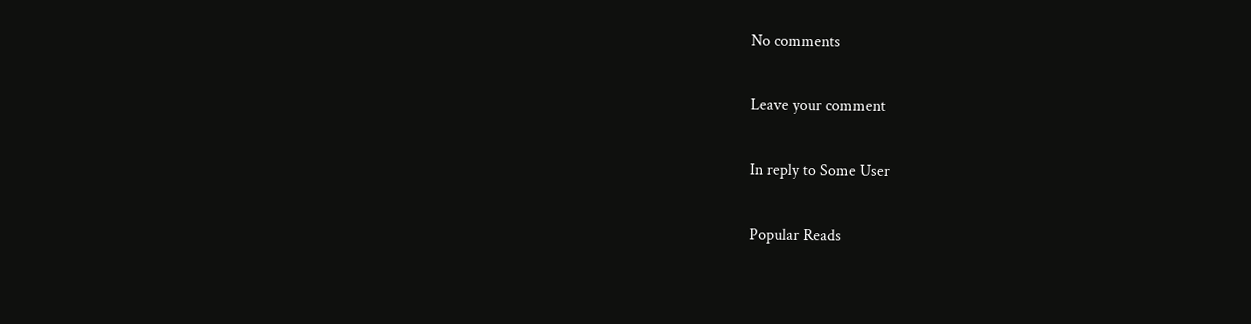No comments

Leave your comment

In reply to Some User

Popular Reads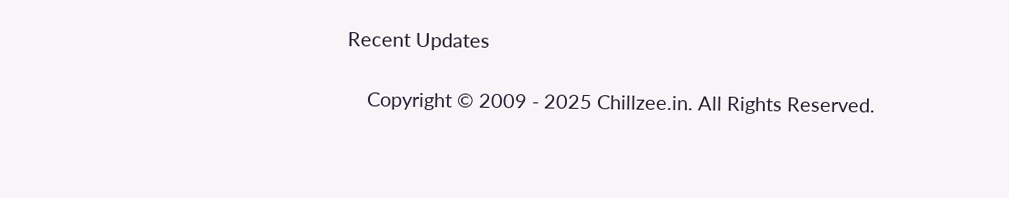Recent Updates

    Copyright © 2009 - 2025 Chillzee.in. All Rights Reserved.